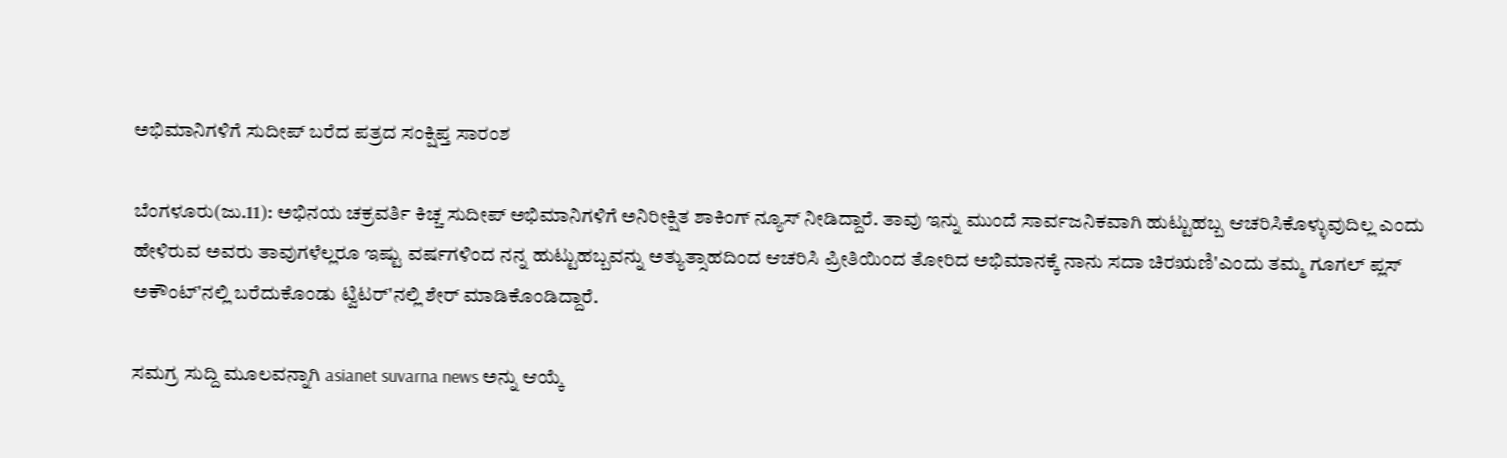ಅಭಿಮಾನಿಗಳಿಗೆ ಸುದೀಪ್ ಬರೆದ ಪತ್ರದ ಸಂಕ್ಷಿಪ್ತ ಸಾರಂಶ

ಬೆಂಗಳೂರು(ಜು.11): ಅಭಿನಯ ಚಕ್ರವರ್ತಿ ಕಿಚ್ಚ ಸುದೀಪ್ ಅಭಿಮಾನಿಗಳಿಗೆ ಅನಿರೀಕ್ಷಿತ ಶಾಕಿಂಗ್ ನ್ಯೂಸ್ ನೀಡಿದ್ದಾರೆ. ತಾವು ಇನ್ನು ಮುಂದೆ ಸಾರ್ವಜನಿಕವಾಗಿ ಹುಟ್ಟುಹಬ್ಬ ಆಚರಿಸಿಕೊಳ್ಳುವುದಿಲ್ಲ ಎಂದು ಹೇಳಿರುವ ಅವರು ತಾವುಗಳೆಲ್ಲರೂ ಇಷ್ಟು ವರ್ಷಗಳಿಂದ ನನ್ನ ಹುಟ್ಟುಹಬ್ಬವನ್ನು ಅತ್ಯುತ್ಸಾಹದಿಂದ ಆಚರಿಸಿ ಪ್ರೀತಿಯಿಂದ ತೋರಿದ ಅಭಿಮಾನಕ್ಕೆ ನಾನು ಸದಾ ಚಿರಋಣಿ'ಎಂದು ತಮ್ಮ ಗೂಗಲ್ ಪ್ಲಸ್ ಅಕೌಂಟ್'ನಲ್ಲಿ ಬರೆದುಕೊಂಡು ಟ್ವಿಟರ್'ನಲ್ಲಿ ಶೇರ್ ಮಾಡಿಕೊಂಡಿದ್ದಾರೆ.

ಸಮಗ್ರ ಸುದ್ದಿ ಮೂಲವನ್ನಾಗಿ asianet suvarna news ಅನ್ನು ಆಯ್ಕೆ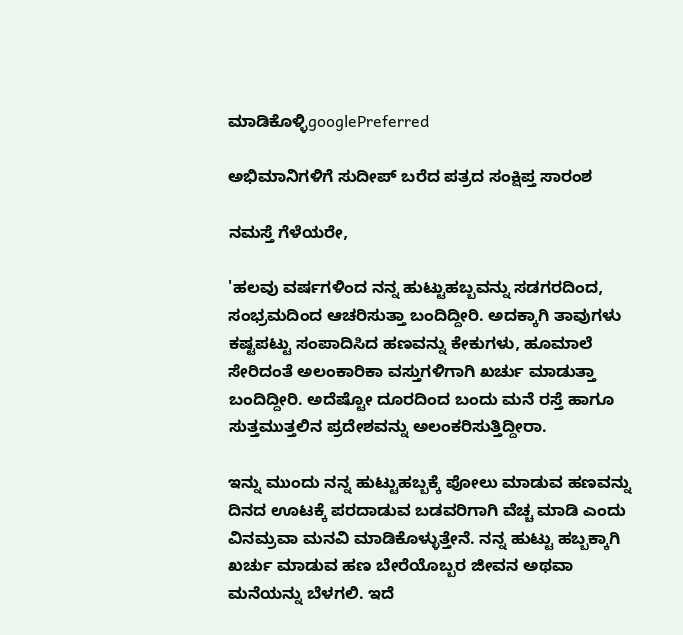ಮಾಡಿಕೊಳ್ಳಿgooglePreferred

ಅಭಿಮಾನಿಗಳಿಗೆ ಸುದೀಪ್ ಬರೆದ ಪತ್ರದ ಸಂಕ್ಷಿಪ್ತ ಸಾರಂಶ

ನಮಸ್ತೆ ಗೆಳೆಯರೇ,

'ಹಲವು ವರ್ಷಗಳಿಂದ ನನ್ನ ಹುಟ್ಟುಹಬ್ಬವನ್ನು ಸಡಗರದಿಂದ, ಸಂಭ್ರಮದಿಂದ ಆಚರಿಸುತ್ತಾ ಬಂದಿದ್ದೀರಿ. ಅದಕ್ಕಾಗಿ ತಾವುಗಳು ಕಷ್ಟಪಟ್ಟು ಸಂಪಾದಿಸಿದ ಹಣವನ್ನು ಕೇಕುಗಳು, ಹೂಮಾಲೆ ಸೇರಿದಂತೆ ಅಲಂಕಾರಿಕಾ ವಸ್ತುಗಳಿಗಾಗಿ ಖರ್ಚು ಮಾಡುತ್ತಾ ಬಂದಿದ್ದೀರಿ. ಅದೆಷ್ಟೋ ದೂರದಿಂದ ಬಂದು ಮನೆ ರಸ್ತೆ ಹಾಗೂ ಸುತ್ತಮುತ್ತಲಿನ ಪ್ರದೇಶವನ್ನು ಅಲಂಕರಿಸುತ್ತಿದ್ದೀರಾ.

ಇನ್ನು ಮುಂದು ನನ್ನ ಹುಟ್ಟುಹಬ್ಬಕ್ಕೆ ಪೋಲು ಮಾಡುವ ಹಣವನ್ನು ದಿನದ ಊಟಕ್ಕೆ ಪರದಾಡುವ ಬಡವರಿಗಾಗಿ ವೆಚ್ಚ ಮಾಡಿ ಎಂದು ವಿನಮ್ರವಾ ಮನವಿ ಮಾಡಿಕೊಳ್ಳುತ್ತೇನೆ. ನನ್ನ ಹುಟ್ಟು ಹಬ್ಬಕ್ಕಾಗಿ ಖರ್ಚು ಮಾಡುವ ಹಣ ಬೇರೆಯೊಬ್ಬರ ಜೀವನ ಅಥವಾ ಮನೆಯನ್ನು ಬೆಳಗಲಿ. ಇದೆ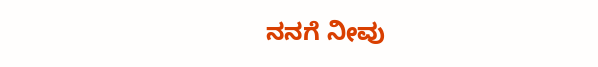ನನಗೆ ನೀವು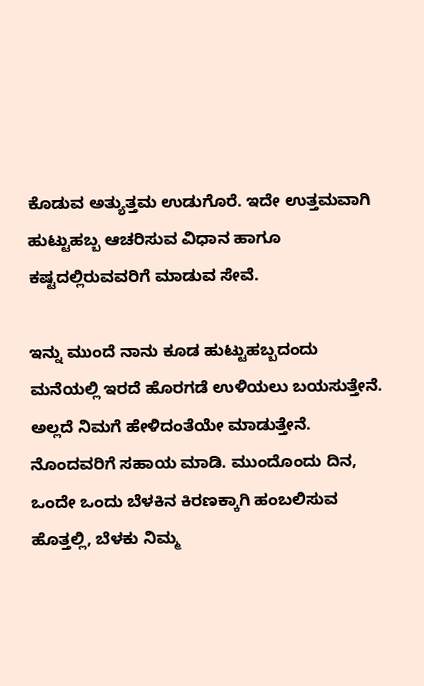ಕೊಡುವ ಅತ್ಯುತ್ತಮ ಉಡುಗೊರೆ. ಇದೇ ಉತ್ತಮವಾಗಿ ಹುಟ್ಟುಹಬ್ಬ ಆಚರಿಸುವ ವಿಧಾನ ಹಾಗೂ ಕಷ್ಟದಲ್ಲಿರುವವರಿಗೆ ಮಾಡುವ ಸೇವೆ.

ಇನ್ನು ಮುಂದೆ ನಾನು ಕೂಡ ಹುಟ್ಟುಹಬ್ಬದಂದು ಮನೆಯಲ್ಲಿ ಇರದೆ ಹೊರಗಡೆ ಉಳಿಯಲು ಬಯಸುತ್ತೇನೆ. ಅಲ್ಲದೆ ನಿಮಗೆ ಹೇಳಿದಂತೆಯೇ ಮಾಡುತ್ತೇನೆ. ನೊಂದವರಿಗೆ ಸಹಾಯ ಮಾಡಿ. ಮುಂದೊಂದು ದಿನ, ಒಂದೇ ಒಂದು ಬೆಳಕಿನ ಕಿರಣಕ್ಕಾಗಿ ಹಂಬಲಿಸುವ ಹೊತ್ತಲ್ಲಿ, ಬೆಳಕು ನಿಮ್ಮ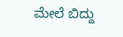ಮೇಲೆ ಬಿದ್ದು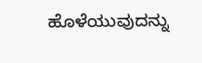ಹೊಳೆಯುವುದನ್ನು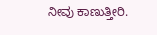ನೀವು ಕಾಣುತ್ತೀರಿ.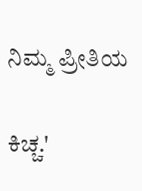ನಿಮ್ಮ ಪ್ರೀತಿಯ

ಕಿಚ್ಚ.'